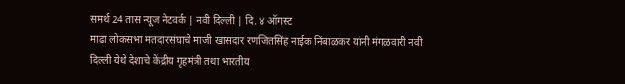समर्थ 24 तास न्यूज नेटवर्क | नवी दिल्ली | दि. ४ ऑगस्ट
माढा लोकसभा मतदारसंघाचे माजी खासदार रणजितसिंह नाईक निंबाळकर यांनी मंगळवारी नवी दिल्ली येथे देशाचे केंद्रीय गृहमंत्री तथा भारतीय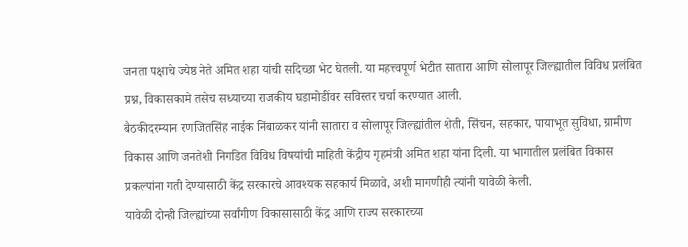जनता पक्षाचे ज्येष्ठ नेते अमित शहा यांची सदिच्छा भेट घेतली. या महत्त्वपूर्ण भेटीत सातारा आणि सोलापूर जिल्ह्यातील विविध प्रलंबित प्रश्न, विकासकामे तसेच सध्याच्या राजकीय घडामोडींवर सविस्तर चर्चा करण्यात आली.
बैठकीदरम्यान रणजितसिंह नाईक निंबाळकर यांनी सातारा व सोलापूर जिल्ह्यांतील शेती, सिंचन, सहकार, पायाभूत सुविधा, ग्रामीण विकास आणि जनतेशी निगडित विविध विषयांची माहिती केंद्रीय गृहमंत्री अमित शहा यांना दिली. या भागातील प्रलंबित विकास प्रकल्पांना गती देण्यासाठी केंद्र सरकारचे आवश्यक सहकार्य मिळावे, अशी मागणीही त्यांनी यावेळी केली.
यावेळी दोन्ही जिल्ह्यांच्या सर्वांगीण विकासासाठी केंद्र आणि राज्य सरकारच्या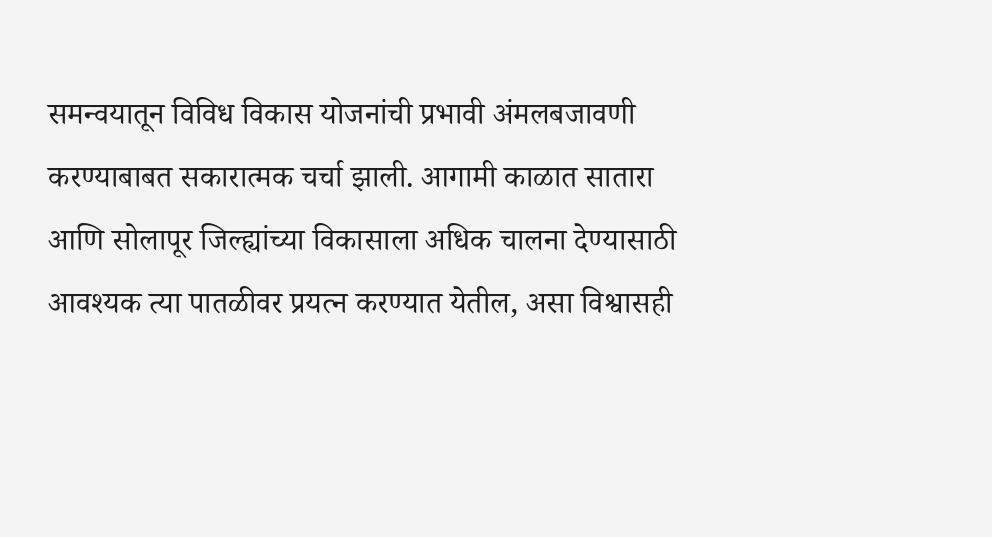समन्वयातून विविध विकास योजनांची प्रभावी अंमलबजावणी करण्याबाबत सकारात्मक चर्चा झाली. आगामी काळात सातारा आणि सोलापूर जिल्ह्यांच्या विकासाला अधिक चालना देण्यासाठी आवश्यक त्या पातळीवर प्रयत्न करण्यात येतील, असा विश्वासही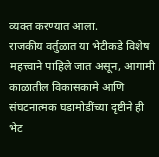व्यक्त करण्यात आला.
राजकीय वर्तुळात या भेटीकडे विशेष महत्त्वाने पाहिले जात असून, आगामी काळातील विकासकामे आणि संघटनात्मक घडामोडींच्या दृष्टीने ही भेट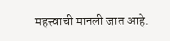महत्त्वाची मानली जात आहे.